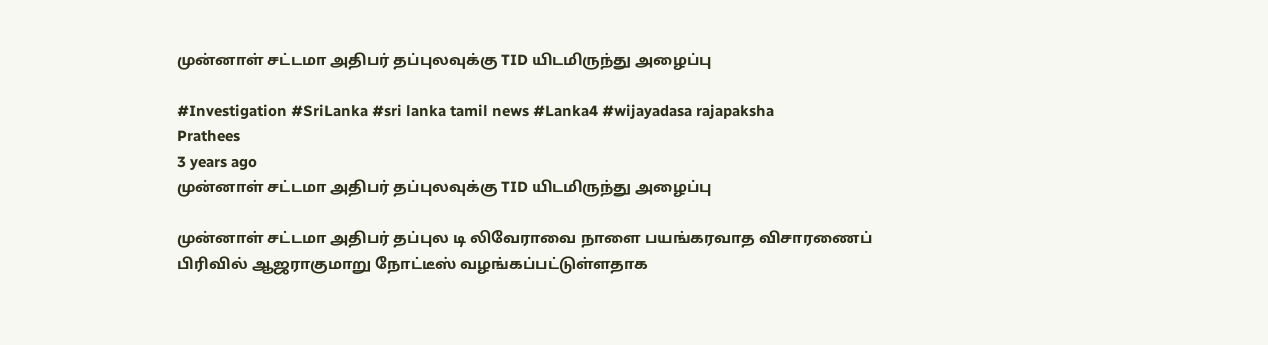முன்னாள் சட்டமா அதிபர் தப்புலவுக்கு TID யிடமிருந்து அழைப்பு

#Investigation #SriLanka #sri lanka tamil news #Lanka4 #wijayadasa rajapaksha
Prathees
3 years ago
முன்னாள் சட்டமா அதிபர் தப்புலவுக்கு TID யிடமிருந்து அழைப்பு

முன்னாள் சட்டமா அதிபர் தப்புல டி லிவேராவை நாளை பயங்கரவாத விசாரணைப் பிரிவில் ஆஜராகுமாறு நோட்டீஸ் வழங்கப்பட்டுள்ளதாக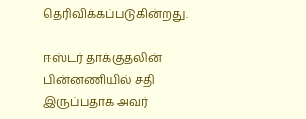தெரிவிக்கப்படுகின்றது.

ஈஸ்டர் தாக்குதலின் பின்னணியில் சதி இருப்பதாக அவர்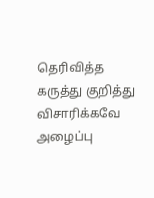தெரிவித்த கருத்து குறித்து விசாரிக்கவே அழைப்பு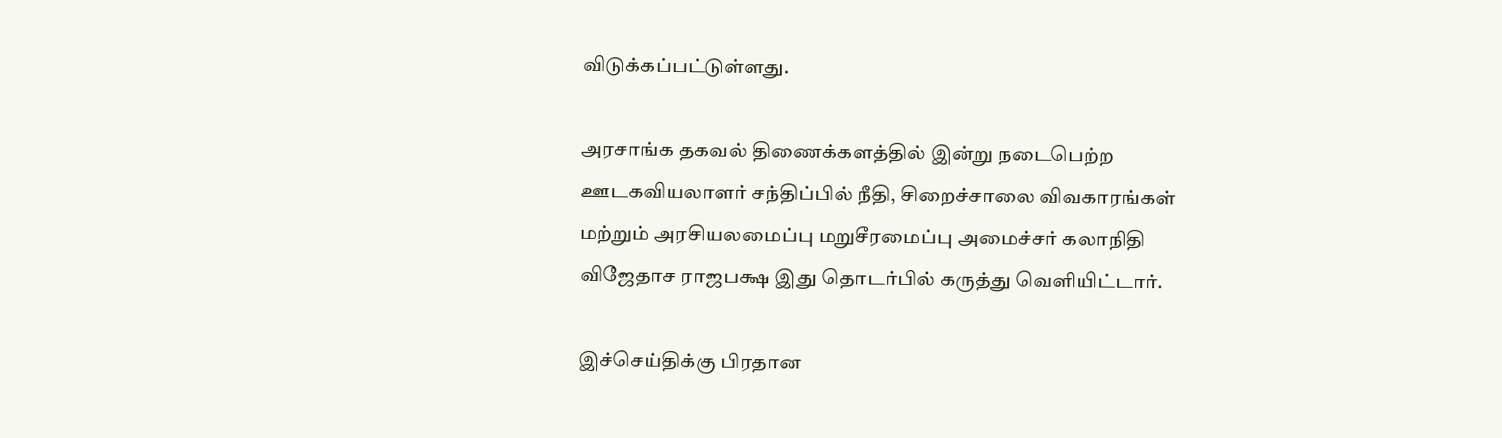விடுக்கப்பட்டுள்ளது.

அரசாங்க தகவல் திணைக்களத்தில் இன்று நடைபெற்ற ஊடகவியலாளர் சந்திப்பில் நீதி, சிறைச்சாலை விவகாரங்கள் மற்றும் அரசியலமைப்பு மறுசீரமைப்பு அமைச்சர் கலாநிதி விஜேதாச ராஜபக்ஷ இது தொடர்பில் கருத்து வெளியிட்டார்.

இச்செய்திக்கு பிரதான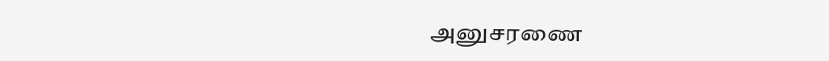அனுசரணை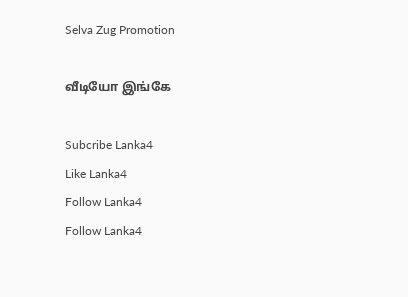Selva Zug Promotion

வீடியோ இங்கே

Subcribe Lanka4
Like Lanka4
Follow Lanka4
Follow Lanka4